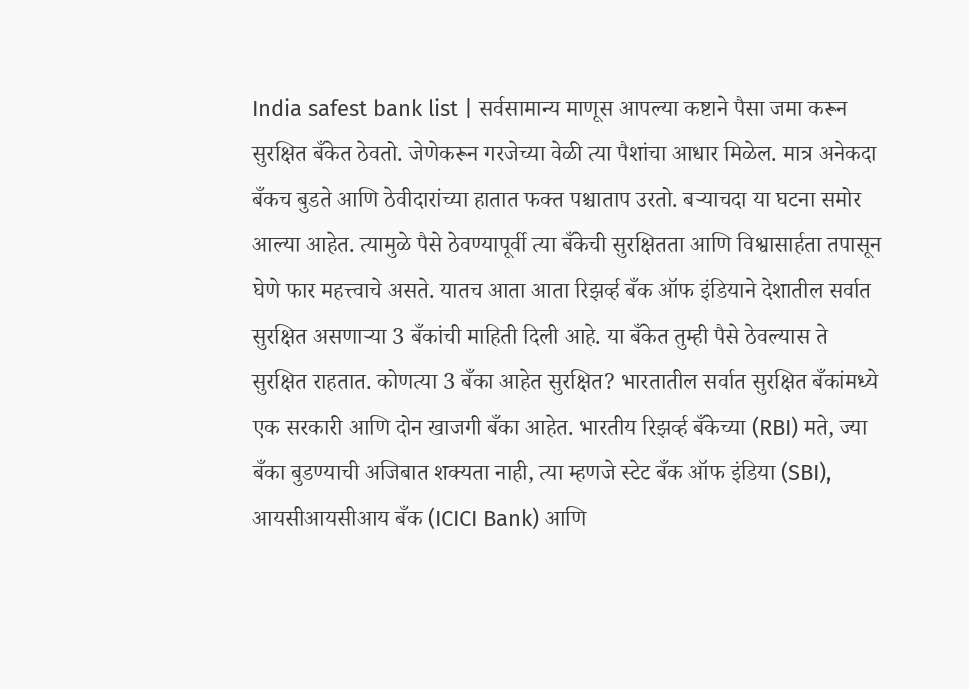India safest bank list | सर्वसामान्य माणूस आपल्या कष्टाने पैसा जमा करून सुरक्षित बँकेत ठेवतो. जेणेकरून गरजेच्या वेळी त्या पैशांचा आधार मिळेल. मात्र अनेकदा बँकच बुडते आणि ठेवीदारांच्या हातात फक्त पश्चाताप उरतो. बऱ्याचदा या घटना समोर आल्या आहेत. त्यामुळे पैसे ठेवण्यापूर्वी त्या बँकेची सुरक्षितता आणि विश्वासार्हता तपासून घेणे फार महत्त्वाचे असते. यातच आता आता रिझर्व्ह बँक ऑफ इंडियाने देशातील सर्वात सुरक्षित असणाऱ्या 3 बँकांची माहिती दिली आहे. या बँकेत तुम्ही पैसे ठेवल्यास ते सुरक्षित राहतात. कोणत्या 3 बँका आहेत सुरक्षित? भारतातील सर्वात सुरक्षित बँकांमध्ये एक सरकारी आणि दोन खाजगी बँका आहेत. भारतीय रिझर्व्ह बँकेच्या (RBI) मते, ज्या बँका बुडण्याची अजिबात शक्यता नाही, त्या म्हणजे स्टेट बँक ऑफ इंडिया (SBI), आयसीआयसीआय बँक (ICICI Bank) आणि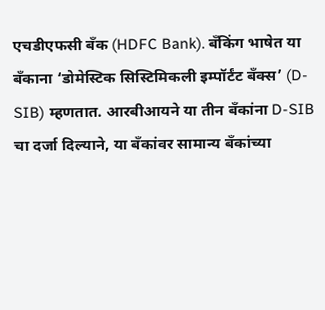एचडीएफसी बँक (HDFC Bank). बँकिंग भाषेत या बँकाना ‘डोमेस्टिक सिस्टिमिकली इम्पॉर्टंट बँक्स’ (D-SIB) म्हणतात. आरबीआयने या तीन बँकांना D-SIB चा दर्जा दिल्याने, या बँकांवर सामान्य बँकांच्या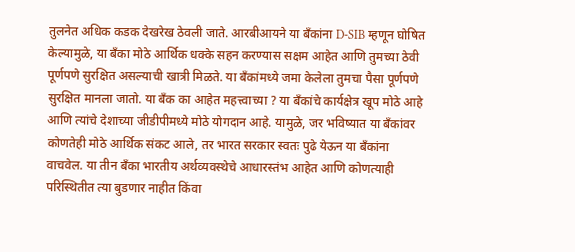तुलनेत अधिक कडक देखरेख ठेवली जाते. आरबीआयने या बँकांना D-SIB म्हणून घोषित केल्यामुळे, या बँका मोठे आर्थिक धक्के सहन करण्यास सक्षम आहेत आणि तुमच्या ठेवी पूर्णपणे सुरक्षित असल्याची खात्री मिळते. या बँकांमध्ये जमा केलेला तुमचा पैसा पूर्णपणे सुरक्षित मानला जातो. या बँक का आहेत महत्त्वाच्या ? या बँकांचे कार्यक्षेत्र खूप मोठे आहे आणि त्यांचे देशाच्या जीडीपीमध्ये मोठे योगदान आहे. यामुळे, जर भविष्यात या बँकांवर कोणतेही मोठे आर्थिक संकट आले, तर भारत सरकार स्वतः पुढे येऊन या बँकांना वाचवेल. या तीन बँका भारतीय अर्थव्यवस्थेचे आधारस्तंभ आहेत आणि कोणत्याही परिस्थितीत त्या बुडणार नाहीत किंवा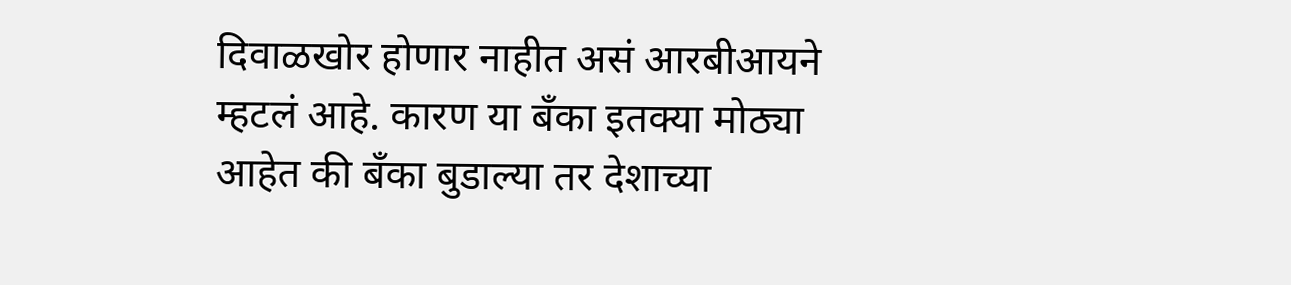दिवाळखोर होणार नाहीत असं आरबीआयने म्हटलं आहे. कारण या बँका इतक्या मोठ्या आहेत की बँका बुडाल्या तर देशाच्या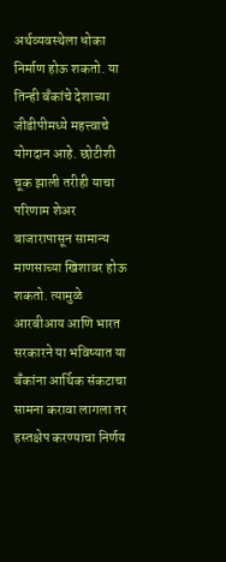अर्थव्यवस्थेला धोका निर्माण होऊ शकतो. या तिन्ही बँकांचे देशाच्या जीडीपीमध्ये महत्त्वाचे योगदान आहे. छोटीशी चूक झाली तरीही याचा परिणाम शेअर बाजारापासून सामान्य माणसाच्या खिशावर होऊ शकतो. त्यामुळे आरबीआय आणि भारत सरकारने या भविष्यात या बँकांना आर्थिक संकटाचा सामना करावा लागला तर हस्तक्षेप करण्याचा निर्णय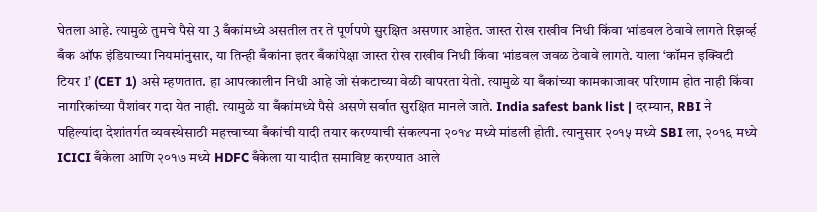घेतला आहे. त्यामुळे तुमचे पैसे या 3 बँकांमध्ये असतील तर ते पूर्णपणे सुरक्षित असणार आहेत. जास्त रोख राखीव निधी किंवा भांडवल ठेवावे लागते रिझर्व्ह बँक ऑफ इंडियाच्या नियमांनुसार, या तिन्ही बँकांना इतर बँकांपेक्षा जास्त रोख राखीव निधी किंवा भांडवल जवळ ठेवावे लागते. याला ‘कॉमन इक्विटी टियर 1’ (CET 1) असे म्हणतात. हा आपत्कालीन निधी आहे जो संकटाच्या वेळी वापरता येतो. त्यामुळे या बँकांच्या कामकाजावर परिणाम होत नाही किंवा नागरिकांच्या पैशांवर गदा येत नाही. त्यामुळे या बँकांमध्ये पैसे असणे सर्वात सुरक्षित मानले जाते. India safest bank list | दरम्यान, RBI ने पहिल्यांदा देशांतर्गत व्यवस्थेसाठी महत्त्वाच्या बँकांची यादी तयार करण्याची संकल्पना २०१४ मध्ये मांडली होती. त्यानुसार २०१५ मध्ये SBI ला, २०१६ मध्ये ICICI बँकेला आणि २०१७ मध्ये HDFC बँकेला या यादीत समाविष्ट करण्यात आले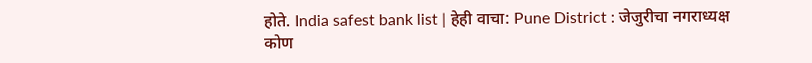होते. India safest bank list | हेही वाचा: Pune District : जेजुरीचा नगराध्यक्ष कोण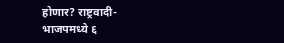होणार? राष्ट्रवादी- भाजपमध्ये ६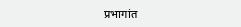प्रभागांत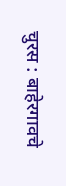चुरस : बाहेरगावचे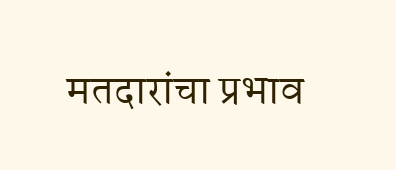मतदारांचा प्रभाव